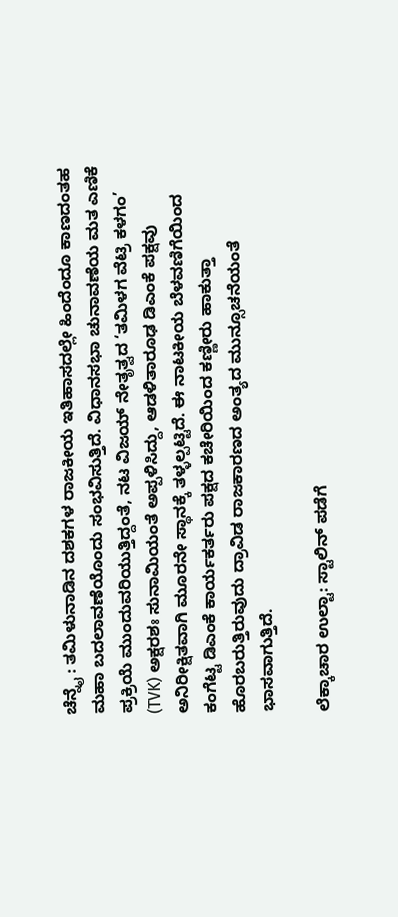ಚೆನ್ನೈ : ತಮಿಳುನಾಡಿನ ದಶಕಗಳ ರಾಜಕೀಯ ಇತಿಹಾಸದಲ್ಲೇ ಹಿಂದೆಂದೂ ಕಾಣದಂತಹ ಮಹಾ ಬದಲಾವಣೆಯೊಂದು ಸಂಭವಿಸುತ್ತಿದೆ. ವಿಧಾನಸಭಾ ಚುನಾವಣೆಯ ಮತ ಎಣಿಕೆ ಪ್ರಕ್ರಿಯೆ ಮುಂದುವರಿಯುತ್ತಿದ್ದಂತೆ, ನಟ ವಿಜಯ್ ನೇತೃತ್ವದ ‘ತಮಿಳಗ ವೆಟ್ರಿ ಕಳಗಂ’ (TVK) ಅಕ್ಷರಶಃ ಸುನಾಮಿಯಂತೆ ಅಪ್ಪಳಿಸಿದ್ದು, ಆಡಳಿತಾರೂಢ ಡಿಎಂಕೆ ಪಕ್ಷವು ಅನಿರೀಕ್ಷಿತವಾಗಿ ಮೂರನೇ ಸ್ಥಾನಕ್ಕೆ ತಳ್ಳಲ್ಪಟ್ಟಿದೆ. ಈ ನಾಟಕೀಯ ಬೆಳವಣಿಗೆಯಿಂದ ಕಂಗೆಟ್ಟ ಡಿಎಂಕೆ ಕಾರ್ಯಕರ್ತರು ಪಕ್ಷದ ಕಚೇರಿಯಿಂದ ಕಣ್ಣೀರು ಹಾಕುತ್ತಾ ಹೊರಬರುತ್ತಿರುವುದು ದ್ರಾವಿಡ ರಾಜಕಾರಣದ ಅಂತ್ಯದ ಮುನ್ಸೂಚನೆಯಂತೆ ಭಾಸವಾಗುತ್ತಿದೆ.

ಲೆಕ್ಕಾಚಾರ ಉಲ್ಟಾ: ಸ್ಟಾಲಿನ್ ಪಡೆಗೆ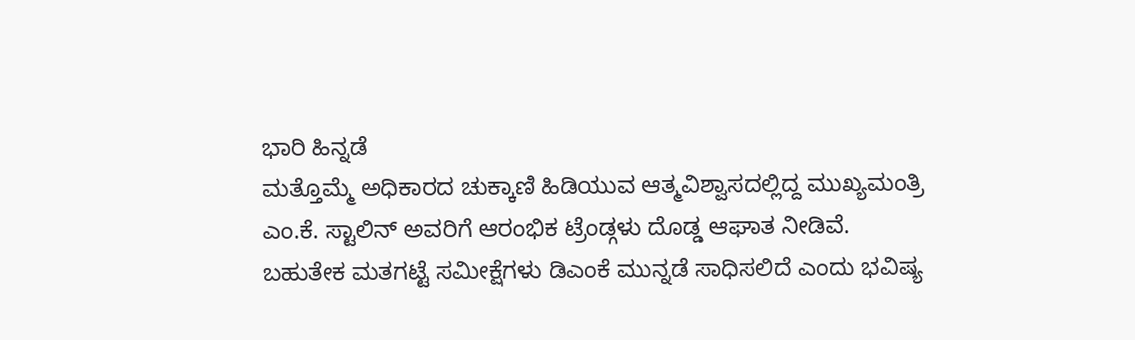ಭಾರಿ ಹಿನ್ನಡೆ
ಮತ್ತೊಮ್ಮೆ ಅಧಿಕಾರದ ಚುಕ್ಕಾಣಿ ಹಿಡಿಯುವ ಆತ್ಮವಿಶ್ವಾಸದಲ್ಲಿದ್ದ ಮುಖ್ಯಮಂತ್ರಿ ಎಂ.ಕೆ. ಸ್ಟಾಲಿನ್ ಅವರಿಗೆ ಆರಂಭಿಕ ಟ್ರೆಂಡ್ಗಳು ದೊಡ್ಡ ಆಘಾತ ನೀಡಿವೆ. ಬಹುತೇಕ ಮತಗಟ್ಟೆ ಸಮೀಕ್ಷೆಗಳು ಡಿಎಂಕೆ ಮುನ್ನಡೆ ಸಾಧಿಸಲಿದೆ ಎಂದು ಭವಿಷ್ಯ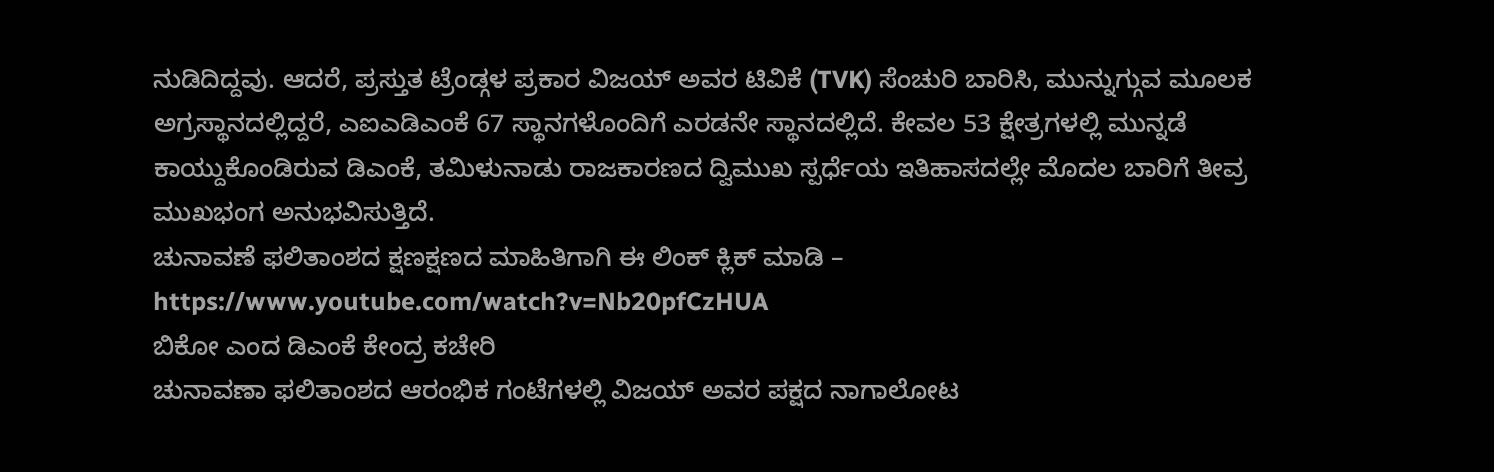ನುಡಿದಿದ್ದವು. ಆದರೆ, ಪ್ರಸ್ತುತ ಟ್ರೆಂಡ್ಗಳ ಪ್ರಕಾರ ವಿಜಯ್ ಅವರ ಟಿವಿಕೆ (TVK) ಸೆಂಚುರಿ ಬಾರಿಸಿ, ಮುನ್ನುಗ್ಗುವ ಮೂಲಕ ಅಗ್ರಸ್ಥಾನದಲ್ಲಿದ್ದರೆ, ಎಐಎಡಿಎಂಕೆ 67 ಸ್ಥಾನಗಳೊಂದಿಗೆ ಎರಡನೇ ಸ್ಥಾನದಲ್ಲಿದೆ. ಕೇವಲ 53 ಕ್ಷೇತ್ರಗಳಲ್ಲಿ ಮುನ್ನಡೆ ಕಾಯ್ದುಕೊಂಡಿರುವ ಡಿಎಂಕೆ, ತಮಿಳುನಾಡು ರಾಜಕಾರಣದ ದ್ವಿಮುಖ ಸ್ಪರ್ಧೆಯ ಇತಿಹಾಸದಲ್ಲೇ ಮೊದಲ ಬಾರಿಗೆ ತೀವ್ರ ಮುಖಭಂಗ ಅನುಭವಿಸುತ್ತಿದೆ.
ಚುನಾವಣೆ ಫಲಿತಾಂಶದ ಕ್ಷಣಕ್ಷಣದ ಮಾಹಿತಿಗಾಗಿ ಈ ಲಿಂಕ್ ಕ್ಲಿಕ್ ಮಾಡಿ – https://www.youtube.com/watch?v=Nb20pfCzHUA
ಬಿಕೋ ಎಂದ ಡಿಎಂಕೆ ಕೇಂದ್ರ ಕಚೇರಿ
ಚುನಾವಣಾ ಫಲಿತಾಂಶದ ಆರಂಭಿಕ ಗಂಟೆಗಳಲ್ಲಿ ವಿಜಯ್ ಅವರ ಪಕ್ಷದ ನಾಗಾಲೋಟ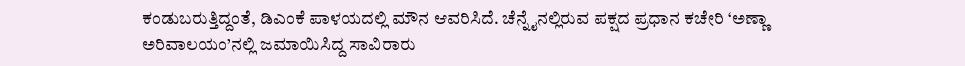ಕಂಡುಬರುತ್ತಿದ್ದಂತೆ, ಡಿಎಂಕೆ ಪಾಳಯದಲ್ಲಿ ಮೌನ ಆವರಿಸಿದೆ. ಚೆನ್ನೈನಲ್ಲಿರುವ ಪಕ್ಷದ ಪ್ರಧಾನ ಕಚೇರಿ ‘ಅಣ್ಣಾ ಅರಿವಾಲಯಂ’ನಲ್ಲಿ ಜಮಾಯಿಸಿದ್ದ ಸಾವಿರಾರು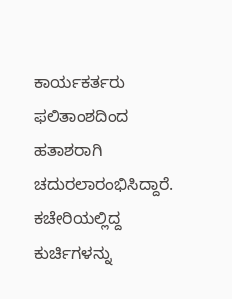ಕಾರ್ಯಕರ್ತರು ಫಲಿತಾಂಶದಿಂದ ಹತಾಶರಾಗಿ ಚದುರಲಾರಂಭಿಸಿದ್ದಾರೆ. ಕಚೇರಿಯಲ್ಲಿದ್ದ ಕುರ್ಚಿಗಳನ್ನು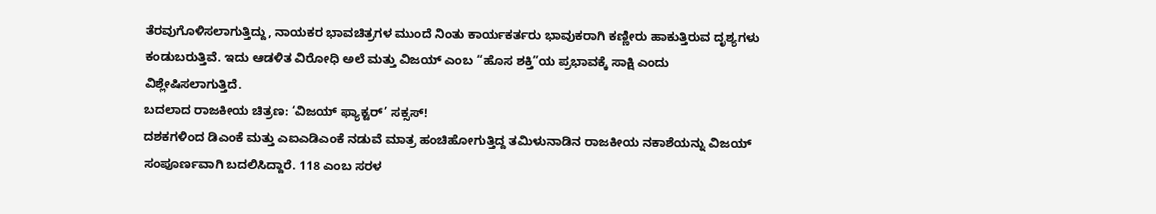ತೆರವುಗೊಳಿಸಲಾಗುತ್ತಿದ್ದು, ನಾಯಕರ ಭಾವಚಿತ್ರಗಳ ಮುಂದೆ ನಿಂತು ಕಾರ್ಯಕರ್ತರು ಭಾವುಕರಾಗಿ ಕಣ್ಣೀರು ಹಾಕುತ್ತಿರುವ ದೃಶ್ಯಗಳು ಕಂಡುಬರುತ್ತಿವೆ. ಇದು ಆಡಳಿತ ವಿರೋಧಿ ಅಲೆ ಮತ್ತು ವಿಜಯ್ ಎಂಬ “ಹೊಸ ಶಕ್ತಿ”ಯ ಪ್ರಭಾವಕ್ಕೆ ಸಾಕ್ಷಿ ಎಂದು ವಿಶ್ಲೇಷಿಸಲಾಗುತ್ತಿದೆ.
ಬದಲಾದ ರಾಜಕೀಯ ಚಿತ್ರಣ: ‘ವಿಜಯ್ ಫ್ಯಾಕ್ಟರ್’ ಸಕ್ಸಸ್!
ದಶಕಗಳಿಂದ ಡಿಎಂಕೆ ಮತ್ತು ಎಐಎಡಿಎಂಕೆ ನಡುವೆ ಮಾತ್ರ ಹಂಚಿಹೋಗುತ್ತಿದ್ದ ತಮಿಳುನಾಡಿನ ರಾಜಕೀಯ ನಕಾಶೆಯನ್ನು ವಿಜಯ್ ಸಂಪೂರ್ಣವಾಗಿ ಬದಲಿಸಿದ್ದಾರೆ. 118 ಎಂಬ ಸರಳ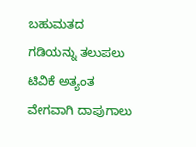ಬಹುಮತದ ಗಡಿಯನ್ನು ತಲುಪಲು ಟಿವಿಕೆ ಅತ್ಯಂತ ವೇಗವಾಗಿ ದಾಪುಗಾಲು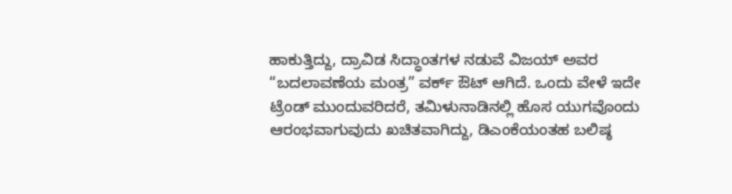ಹಾಕುತ್ತಿದ್ದು, ದ್ರಾವಿಡ ಸಿದ್ಧಾಂತಗಳ ನಡುವೆ ವಿಜಯ್ ಅವರ “ಬದಲಾವಣೆಯ ಮಂತ್ರ” ವರ್ಕ್ ಔಟ್ ಆಗಿದೆ. ಒಂದು ವೇಳೆ ಇದೇ ಟ್ರೆಂಡ್ ಮುಂದುವರಿದರೆ, ತಮಿಳುನಾಡಿನಲ್ಲಿ ಹೊಸ ಯುಗವೊಂದು ಆರಂಭವಾಗುವುದು ಖಚಿತವಾಗಿದ್ದು, ಡಿಎಂಕೆಯಂತಹ ಬಲಿಷ್ಠ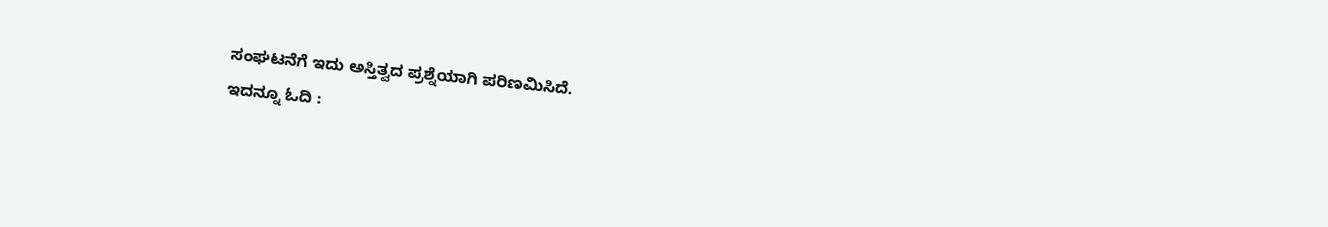ಸಂಘಟನೆಗೆ ಇದು ಅಸ್ತಿತ್ವದ ಪ್ರಶ್ನೆಯಾಗಿ ಪರಿಣಮಿಸಿದೆ.
ಇದನ್ನೂ ಓದಿ :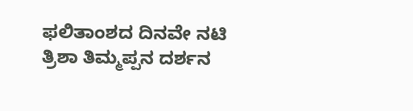ಫಲಿತಾಂಶದ ದಿನವೇ ನಟಿ ತ್ರಿಶಾ ತಿಮ್ಮಪ್ಪನ ದರ್ಶನ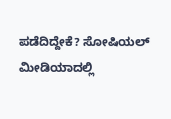ಪಡೆದಿದ್ದೇಕೆ? ಸೋಷಿಯಲ್ ಮೀಡಿಯಾದಲ್ಲಿ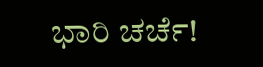ಭಾರಿ ಚರ್ಚೆ!